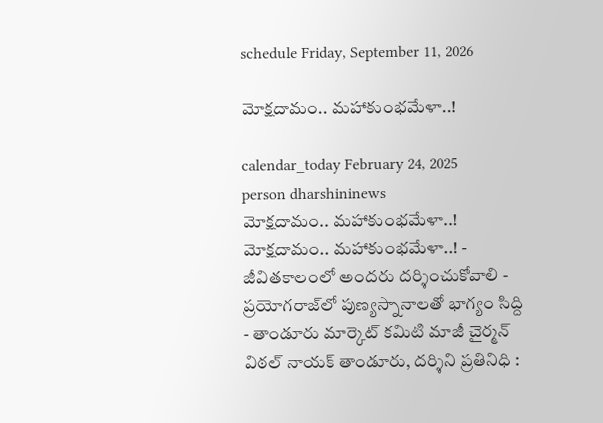schedule Friday, September 11, 2026

మోక్షదామం.. మహాకుంభమేళా..!

calendar_today February 24, 2025
person dharshininews
మోక్షదామం.. మహాకుంభమేళా..!
మోక్షదామం.. మహాకుంభమేళా..! - జీవితకాలంలో అందరు దర్శించుకోవాలి - ప్రయోగరాజ్‌లో పుణ్యస్నానాలతో భాగ్యం సిద్ది - తాండూరు మార్కెట్ కమిటి మాజీ చైర్మన్ విఠల్ నాయక్ తాండూరు, దర్శిని ప్రతినిధి :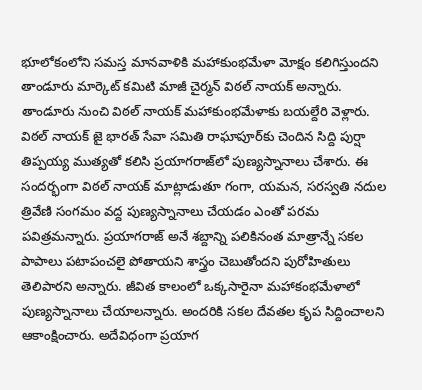భూలోకంలోని సమస్త మానవాళికి మహాకుంభమేళా మోక్షం కలిగిస్తుందని తాండూరు మార్కెట్ కమిటి మాజీ చైర్మన్ విఠల్ నాయక్ అన్నారు. తాండూరు నుంచి విఠల్ నాయక్ మహాకుంభమేళాకు బయల్దేరి వెళ్లారు. విఠల్ నాయక్ జై భారత్ సేవా సమితి రాఘాపూర్‌కు చెందిన సిద్ది పుర్షా తిప్పయ్య ముత్యతో కలిసి ప్రయాగరాజ్‌లో పుణ్యస్నానాలు చేశారు. ఈ సందర్భంగా విఠల్ నాయక్ మాట్లాడుతూ గంగా, యమన, సరస్వతి నదుల త్రివేణి సంగమం వద్ద పుణ్యస్నానాలు చేయడం ఎంతో పరమ పవిత్రమన్నారు. ప్రయాగరాజ్ అనే శబ్దాన్ని పలికినంత మాత్రాన్నే సకల పాపాలు పటాపంచలై పోతాయని శాస్త్రం చెబుతోందని పురోహితులు తెలిపారని అన్నారు. జీవిత కాలంలో ఒక్కసారైనా మహాకంభమేళాలో పుణ్యస్నానాలు చేయాలన్నారు. అందరికి సకల దేవతల కృప సిద్దించాలని ఆకాంక్షించారు. అదేవిధంగా ప్రయాగ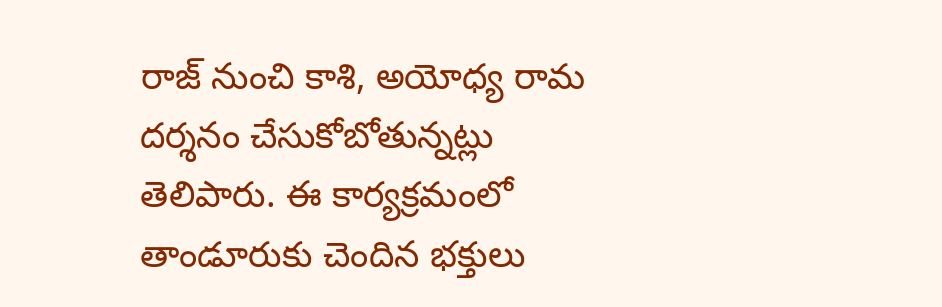రాజ్ నుంచి కాశి, అయోధ్య రామ దర్శనం చేసుకోబోతున్నట్లు తెలిపారు. ఈ కార్యక్రమంలో తాండూరుకు చెందిన భక్తులు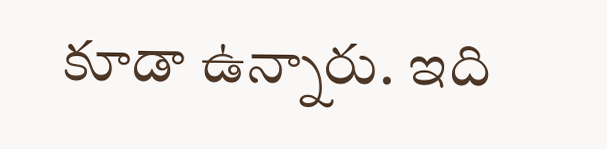కూడా ఉన్నారు. ఇది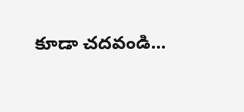కూడా చదవండి...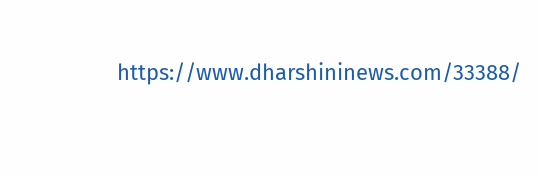https://www.dharshininews.com/33388/